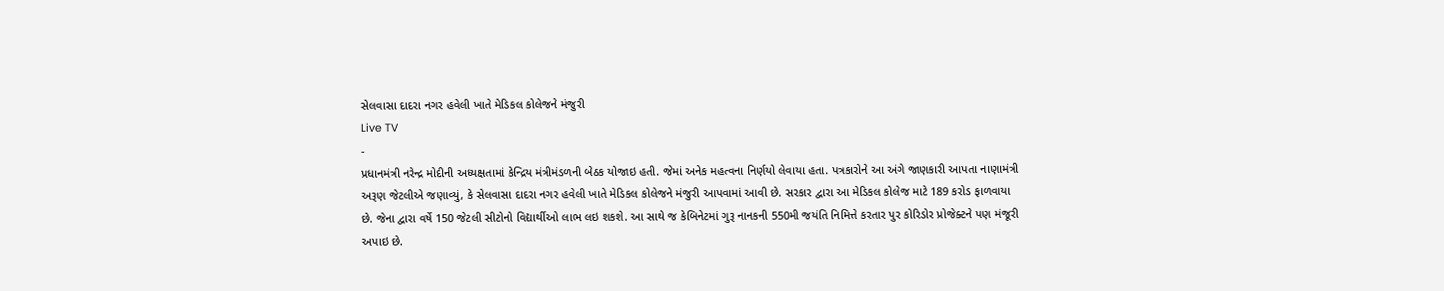સેલવાસા દાદરા નગર હવેલી ખાતે મેડિકલ કોલેજને મંજુરી
Live TV
-
પ્રધાનમંત્રી નરેન્દ્ર મોદીની અધ્યક્ષતામાં કેન્દ્રિય મંત્રીમંડળની બેઠક યોજાઇ હતી. જેમાં અનેક મહત્વના નિર્ણયો લેવાયા હતા. પત્રકારોને આ અંગે જાણકારી આપતા નાણામંત્રી અરૂણ જેટલીએ જણાવ્યું, કે સેલવાસા દાદરા નગર હવેલી ખાતે મેડિકલ કોલેજને મંજુરી આપવામાં આવી છે. સરકાર દ્વારા આ મેડિકલ કોલેજ માટે 189 કરોડ ફાળવાયા છે. જેના દ્વારા વર્ષે 150 જેટલી સીટોનો વિદ્યાર્થીઓ લાભ લઇ શકશે. આ સાથે જ કેબિનેટમાં ગુરૂ નાનકની 550મી જયંતિ નિમિત્તે કરતાર પુર કોરિડોર પ્રોજેક્ટને પણ મંજૂરી અપાઇ છે.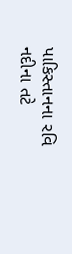પાકિસ્તાનના રવિ નદીના તટે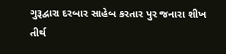ગુરૂદ્વારા દરબાર સાહેબ કરતાર પુર જનારા શીખ તીર્થ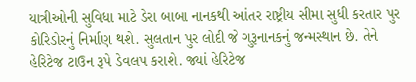યાત્રીઓની સુવિધા માટે ડેરા બાબા નાનકથી આંતર રાષ્ટ્રીય સીમા સુધી કરતાર પુર કોરિડોરનું નિર્માણ થશે. સુલતાન પુર લોદી જે ગુરૂનાનકનું જન્મસ્થાન છે. તેને હેરિટેજ ટાઉન રૂપે ડેવલપ કરાશે. જ્યાં હેરિટેજ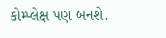કોમ્પ્લેક્ષ પણ બનશે.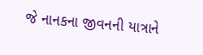જે નાનકના જીવનની યાત્રાને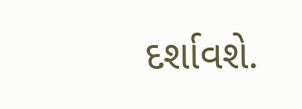દર્શાવશે.